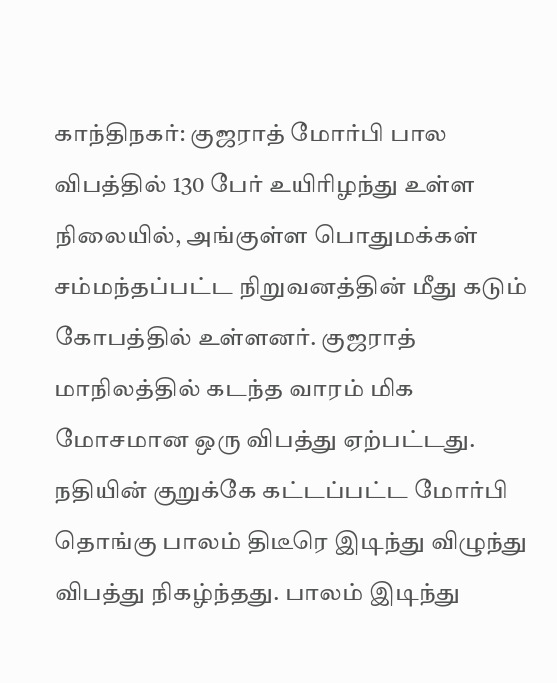காந்திநகர்: குஜராத் மோர்பி பால விபத்தில் 130 பேர் உயிரிழந்து உள்ள நிலையில், அங்குள்ள பொதுமக்கள் சம்மந்தப்பட்ட நிறுவனத்தின் மீது கடும் கோபத்தில் உள்ளனர். குஜராத் மாநிலத்தில் கடந்த வாரம் மிக மோசமான ஒரு விபத்து ஏற்பட்டது. நதியின் குறுக்கே கட்டப்பட்ட மோர்பி தொங்கு பாலம் திடீரெ இடிந்து விழுந்து விபத்து நிகழ்ந்தது. பாலம் இடிந்து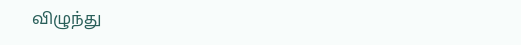விழுந்து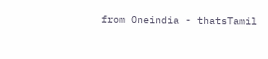from Oneindia - thatsTamil